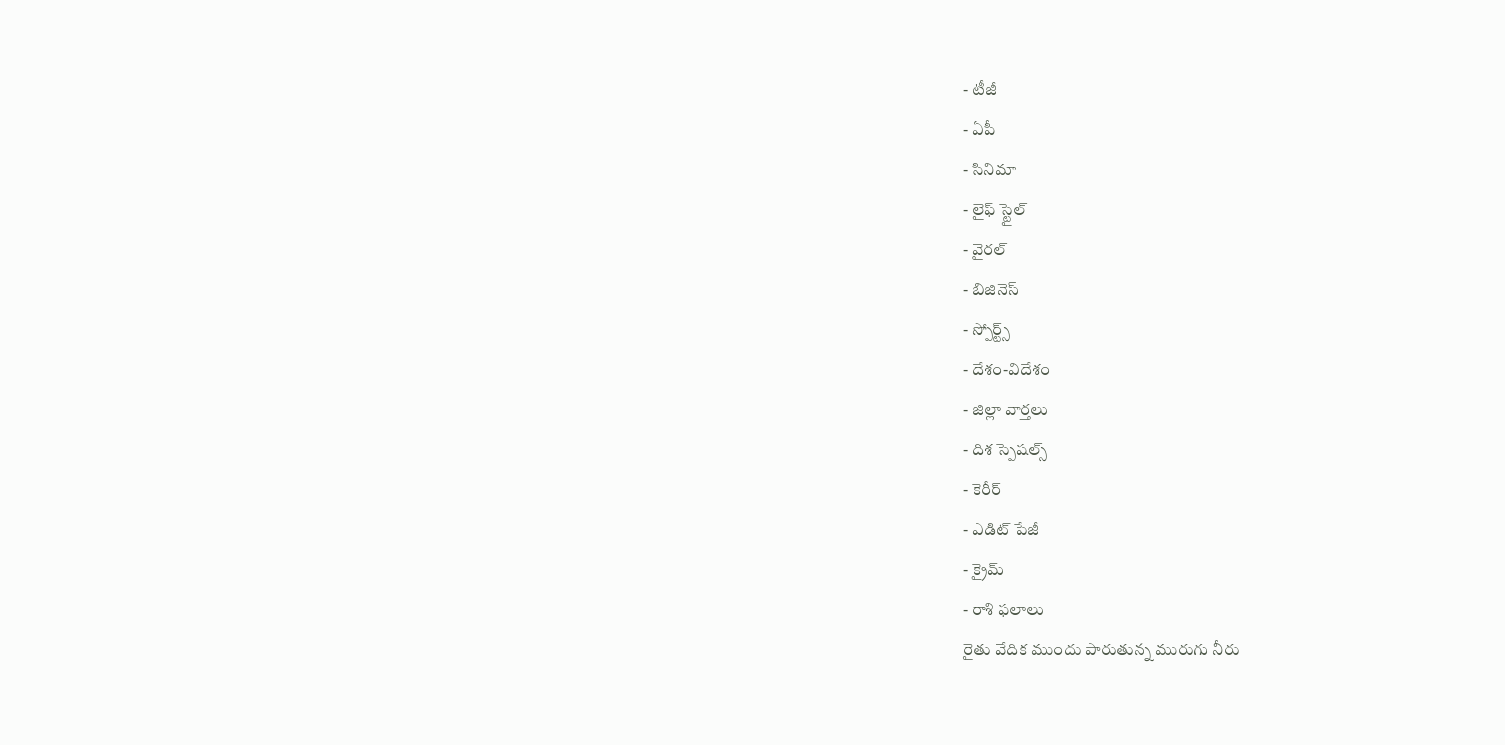- టీజీ
- ఏపీ
- సినిమా
- లైఫ్ స్టైల్
- వైరల్
- బిజినెస్
- స్పోర్ట్స్
- దేశం-విదేశం
- జిల్లా వార్తలు
- దిశ స్పెషల్స్
- కెరీర్
- ఎడిట్ పేజీ
- క్రైమ్
- రాశి ఫలాలు
రైతు వేదిక ముందు పారుతున్న మురుగు నీరు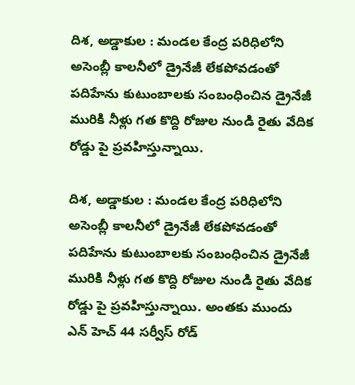దిశ, అడ్డాకుల : మండల కేంద్ర పరిధిలోని అసెంబ్లీ కాలనీలో డ్రైనేజీ లేకపోవడంతో పదిహేను కుటుంబాలకు సంబంధించిన డ్రైనేజీ మురికి నీళ్లు గత కొద్ది రోజుల నుండి రైతు వేదిక రోడ్డు పై ప్రవహిస్తున్నాయి.

దిశ, అడ్డాకుల : మండల కేంద్ర పరిధిలోని అసెంబ్లీ కాలనీలో డ్రైనేజీ లేకపోవడంతో పదిహేను కుటుంబాలకు సంబంధించిన డ్రైనేజీ మురికి నీళ్లు గత కొద్ది రోజుల నుండి రైతు వేదిక రోడ్డు పై ప్రవహిస్తున్నాయి. అంతకు ముందు ఎన్ హెచ్ 44 సర్వీస్ రోడ్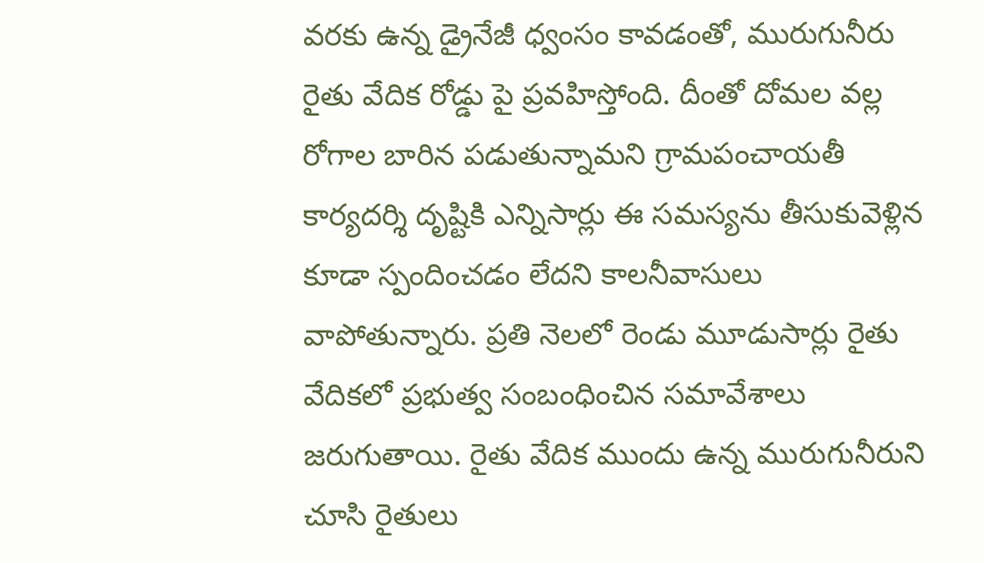వరకు ఉన్న డ్రైనేజీ ధ్వంసం కావడంతో, మురుగునీరు రైతు వేదిక రోడ్డు పై ప్రవహిస్తోంది. దీంతో దోమల వల్ల రోగాల బారిన పడుతున్నామని గ్రామపంచాయతీ కార్యదర్శి దృష్టికి ఎన్నిసార్లు ఈ సమస్యను తీసుకువెళ్లిన కూడా స్పందించడం లేదని కాలనీవాసులు వాపోతున్నారు. ప్రతి నెలలో రెండు మూడుసార్లు రైతు వేదికలో ప్రభుత్వ సంబంధించిన సమావేశాలు జరుగుతాయి. రైతు వేదిక ముందు ఉన్న మురుగునీరుని చూసి రైతులు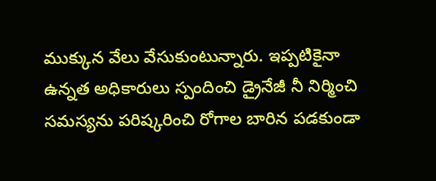ముక్కున వేలు వేసుకుంటున్నారు. ఇప్పటికైనా ఉన్నత అధికారులు స్పందించి డ్రైనేజీ నీ నిర్మించి సమస్యను పరిష్కరించి రోగాల బారిన పడకుండా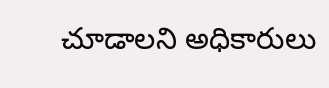చూడాలని అధికారులు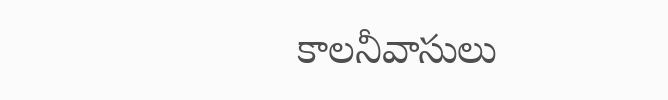కాలనీవాసులు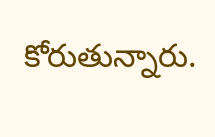కోరుతున్నారు.